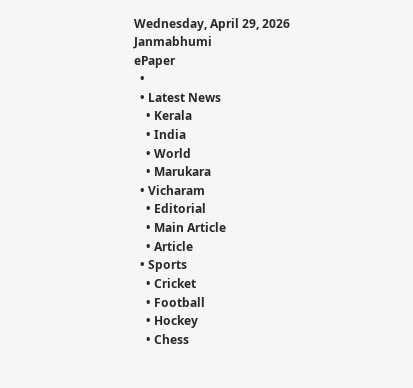Wednesday, April 29, 2026
Janmabhumi
ePaper
  •
  • Latest News
    • Kerala
    • India
    • World
    • Marukara
  • Vicharam
    • Editorial
    • Main Article
    • Article
  • Sports
    • Cricket
    • Football
    • Hockey
    • Chess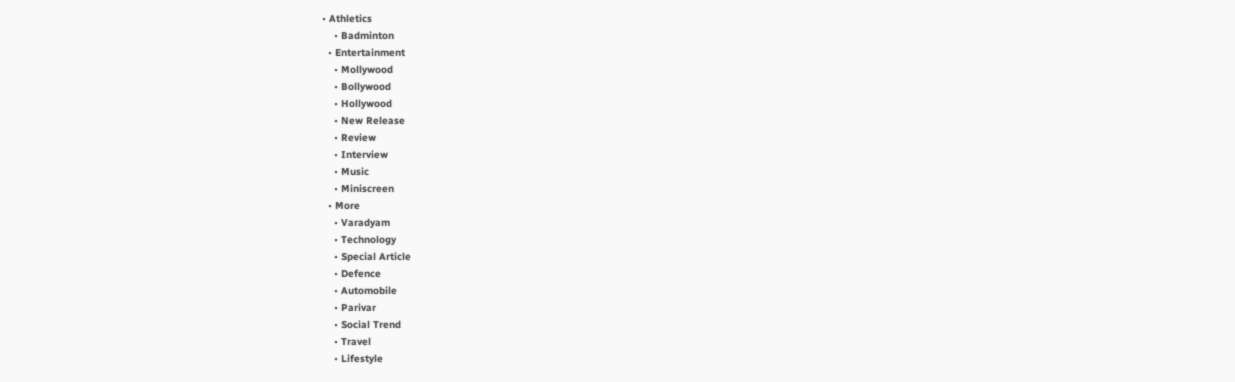• Athletics
    • Badminton
  • Entertainment
    • Mollywood
    • Bollywood
    • Hollywood
    • New Release
    • Review
    • Interview
    • Music
    • Miniscreen
  • More
    • Varadyam
    • Technology
    • Special Article
    • Defence
    • Automobile
    • Parivar
    • Social Trend
    • Travel
    • Lifestyle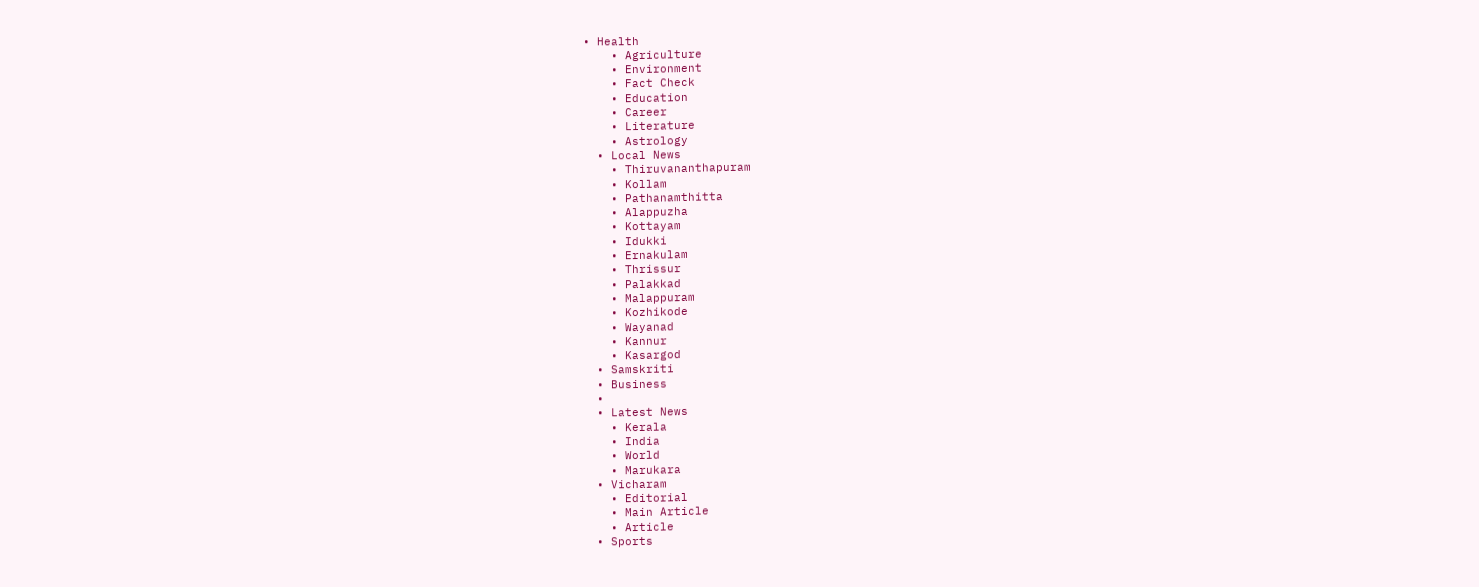• Health
    • Agriculture
    • Environment
    • Fact Check
    • Education
    • Career
    • Literature
    • Astrology
  • Local News
    • Thiruvananthapuram
    • Kollam
    • Pathanamthitta
    • Alappuzha
    • Kottayam
    • Idukki
    • Ernakulam
    • Thrissur
    • Palakkad
    • Malappuram
    • Kozhikode
    • Wayanad
    • Kannur
    • Kasargod
  • Samskriti
  • Business
  •
  • Latest News
    • Kerala
    • India
    • World
    • Marukara
  • Vicharam
    • Editorial
    • Main Article
    • Article
  • Sports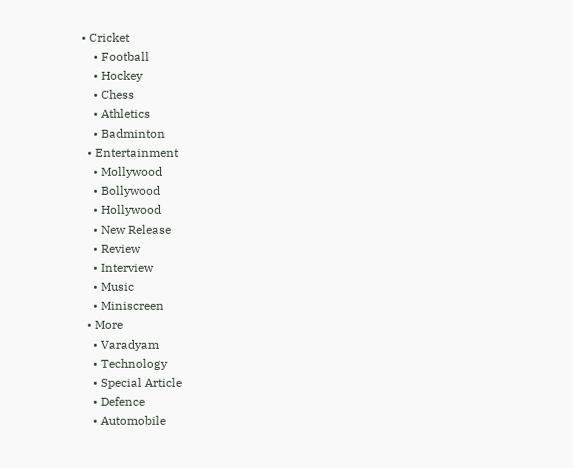• Cricket
    • Football
    • Hockey
    • Chess
    • Athletics
    • Badminton
  • Entertainment
    • Mollywood
    • Bollywood
    • Hollywood
    • New Release
    • Review
    • Interview
    • Music
    • Miniscreen
  • More
    • Varadyam
    • Technology
    • Special Article
    • Defence
    • Automobile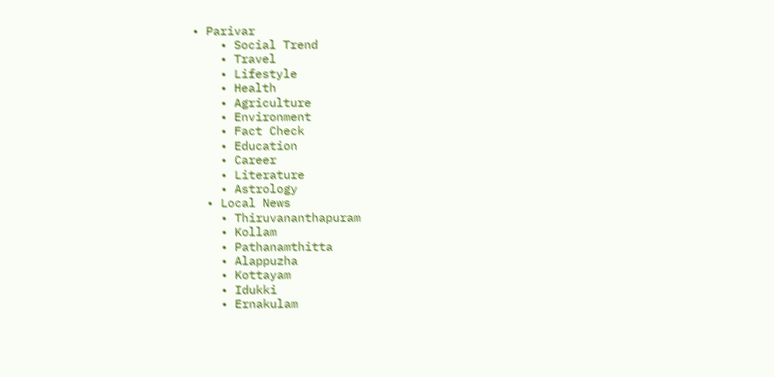• Parivar
    • Social Trend
    • Travel
    • Lifestyle
    • Health
    • Agriculture
    • Environment
    • Fact Check
    • Education
    • Career
    • Literature
    • Astrology
  • Local News
    • Thiruvananthapuram
    • Kollam
    • Pathanamthitta
    • Alappuzha
    • Kottayam
    • Idukki
    • Ernakulam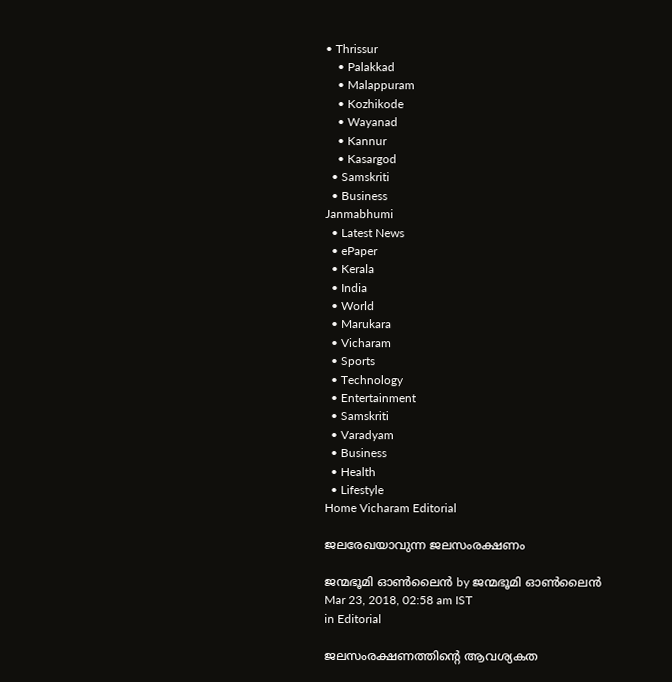• Thrissur
    • Palakkad
    • Malappuram
    • Kozhikode
    • Wayanad
    • Kannur
    • Kasargod
  • Samskriti
  • Business
Janmabhumi
  • Latest News
  • ePaper
  • Kerala
  • India
  • World
  • Marukara
  • Vicharam
  • Sports
  • Technology
  • Entertainment
  • Samskriti
  • Varadyam
  • Business
  • Health
  • Lifestyle
Home Vicharam Editorial

ജലരേഖയാവുന്ന ജലസംരക്ഷണം

ജന്മഭൂമി ഓണ്‍ലൈന്‍ by ജന്മഭൂമി ഓണ്‍ലൈന്‍
Mar 23, 2018, 02:58 am IST
in Editorial

ജലസംരക്ഷണത്തിന്റെ ആവശ്യകത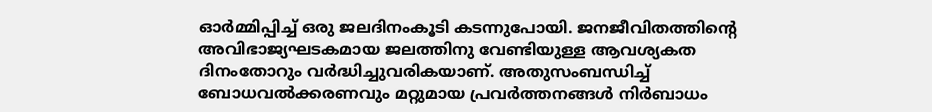ഓര്‍മ്മിപ്പിച്ച് ഒരു ജലദിനംകൂടി കടന്നുപോയി. ജനജീവിതത്തിന്റെ അവിഭാജ്യഘടകമായ ജലത്തിനു വേണ്ടിയുള്ള ആവശ്യകത ദിനംതോറും വര്‍ദ്ധിച്ചുവരികയാണ്. അതുസംബന്ധിച്ച് ബോധവല്‍ക്കരണവും മറ്റുമായ പ്രവര്‍ത്തനങ്ങള്‍ നിര്‍ബാധം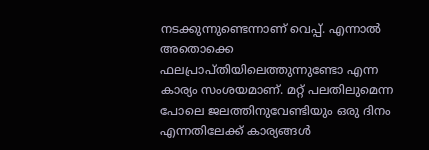നടക്കുന്നുണ്ടെന്നാണ് വെപ്പ്. എന്നാല്‍ അതൊക്കെ ഫലപ്രാപ്തിയിലെത്തുന്നുണ്ടോ എന്ന കാര്യം സംശയമാണ്. മറ്റ് പലതിലുമെന്ന പോലെ ജലത്തിനുവേണ്ടിയും ഒരു ദിനം എന്നതിലേക്ക് കാര്യങ്ങള്‍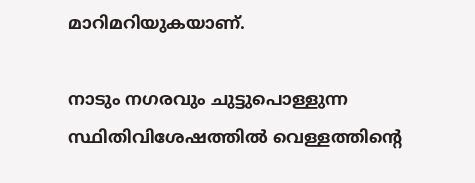മാറിമറിയുകയാണ്.

നാടും നഗരവും ചുട്ടുപൊള്ളുന്ന സ്ഥിതിവിശേഷത്തില്‍ വെള്ളത്തിന്റെ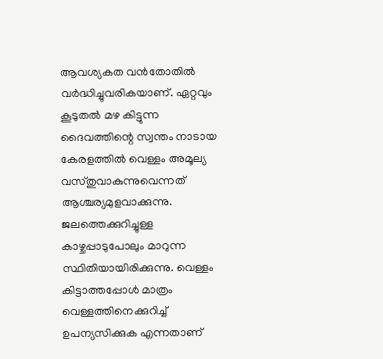ആവശ്യകത വന്‍തോതില്‍ വര്‍ദ്ധിച്ചുവരികയാണ്. ഏറ്റവും കൂടുതല്‍ മഴ കിട്ടുന്ന ദൈവത്തിന്റെ സ്വന്തം നാടായ കേരളത്തില്‍ വെള്ളം അമൂല്യ വസ്തുവാകുന്നുവെന്നത് ആശ്ചര്യമുളവാക്കുന്നു. ജലത്തെക്കുറിച്ചുള്ള കാഴ്ചപ്പാടുപോലും മാറുന്ന സ്ഥിതിയായിരിക്കുന്നു. വെള്ളം കിട്ടാത്തപ്പോള്‍ മാത്രം വെള്ളത്തിനെക്കുറിച്ച് ഉപന്യസിക്കുക എന്നതാണ്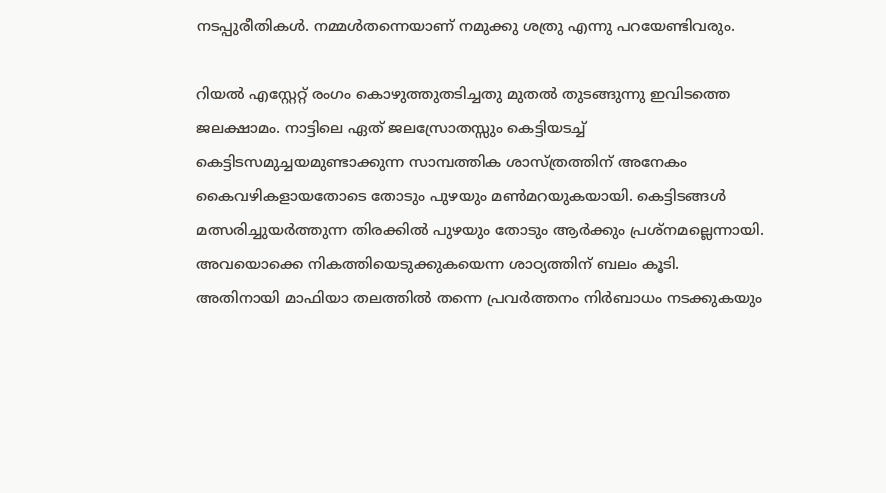നടപ്പുരീതികള്‍. നമ്മള്‍തന്നെയാണ് നമുക്കു ശത്രു എന്നു പറയേണ്ടിവരും.

റിയല്‍ എസ്റ്റേറ്റ് രംഗം കൊഴുത്തുതടിച്ചതു മുതല്‍ തുടങ്ങുന്നു ഇവിടത്തെ ജലക്ഷാമം. നാട്ടിലെ ഏത് ജലസ്രോതസ്സും കെട്ടിയടച്ച് കെട്ടിടസമുച്ചയമുണ്ടാക്കുന്ന സാമ്പത്തിക ശാസ്ത്രത്തിന് അനേകം കൈവഴികളായതോടെ തോടും പുഴയും മണ്‍മറയുകയായി. കെട്ടിടങ്ങള്‍ മത്സരിച്ചുയര്‍ത്തുന്ന തിരക്കില്‍ പുഴയും തോടും ആര്‍ക്കും പ്രശ്‌നമല്ലെന്നായി. അവയൊക്കെ നികത്തിയെടുക്കുകയെന്ന ശാഠ്യത്തിന് ബലം കൂടി. അതിനായി മാഫിയാ തലത്തില്‍ തന്നെ പ്രവര്‍ത്തനം നിര്‍ബാധം നടക്കുകയും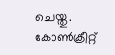ചെയ്തു. കോണ്‍ക്രീറ്റ്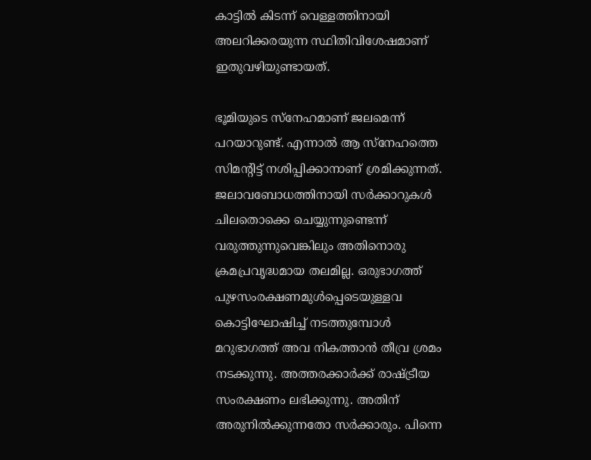കാട്ടില്‍ കിടന്ന് വെള്ളത്തിനായി അലറിക്കരയുന്ന സ്ഥിതിവിശേഷമാണ് ഇതുവഴിയുണ്ടായത്.

ഭൂമിയുടെ സ്‌നേഹമാണ് ജലമെന്ന് പറയാറുണ്ട്. എന്നാല്‍ ആ സ്‌നേഹത്തെ സിമന്റിട്ട് നശിപ്പിക്കാനാണ് ശ്രമിക്കുന്നത്. ജലാവബോധത്തിനായി സര്‍ക്കാറുകള്‍ ചിലതൊക്കെ ചെയ്യുന്നുണ്ടെന്ന് വരുത്തുന്നുവെങ്കിലും അതിനൊരു ക്രമപ്രവൃദ്ധമായ തലമില്ല. ഒരുഭാഗത്ത് പുഴസംരക്ഷണമുള്‍പ്പെടെയുള്ളവ കൊട്ടിഘോഷിച്ച് നടത്തുമ്പോള്‍ മറുഭാഗത്ത് അവ നികത്താന്‍ തീവ്ര ശ്രമം നടക്കുന്നു. അത്തരക്കാര്‍ക്ക് രാഷ്‌ട്രീയ സംരക്ഷണം ലഭിക്കുന്നു. അതിന് അരുനില്‍ക്കുന്നതോ സര്‍ക്കാരും. പിന്നെ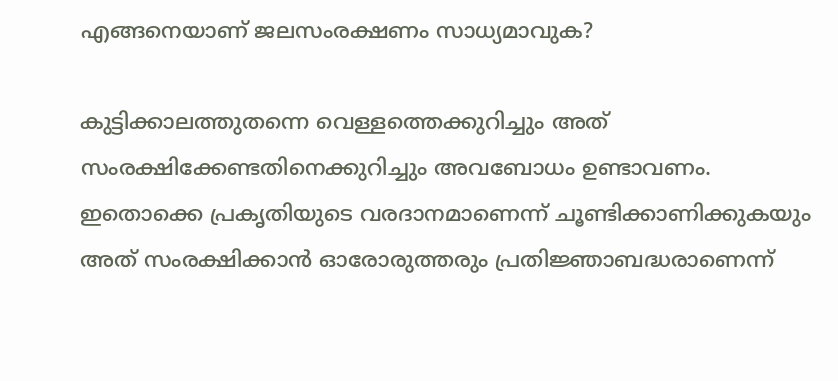എങ്ങനെയാണ് ജലസംരക്ഷണം സാധ്യമാവുക?

കുട്ടിക്കാലത്തുതന്നെ വെള്ളത്തെക്കുറിച്ചും അത് സംരക്ഷിക്കേണ്ടതിനെക്കുറിച്ചും അവബോധം ഉണ്ടാവണം. ഇതൊക്കെ പ്രകൃതിയുടെ വരദാനമാണെന്ന് ചൂണ്ടിക്കാണിക്കുകയും അത് സംരക്ഷിക്കാന്‍ ഓരോരുത്തരും പ്രതിജ്ഞാബദ്ധരാണെന്ന്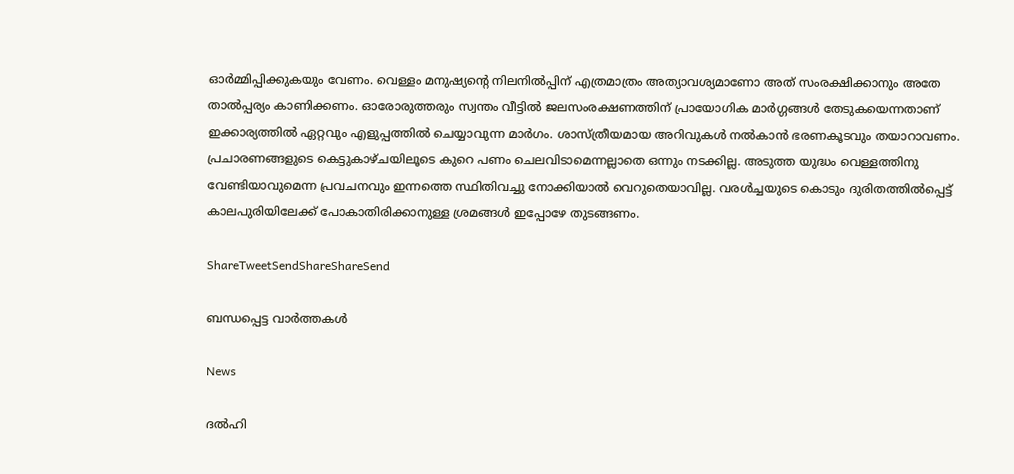ഓര്‍മ്മിപ്പിക്കുകയും വേണം. വെള്ളം മനുഷ്യന്റെ നിലനില്‍പ്പിന് എത്രമാത്രം അത്യാവശ്യമാണോ അത് സംരക്ഷിക്കാനും അതേ താല്‍പ്പര്യം കാണിക്കണം. ഓരോരുത്തരും സ്വന്തം വീട്ടില്‍ ജലസംരക്ഷണത്തിന് പ്രായോഗിക മാര്‍ഗ്ഗങ്ങള്‍ തേടുകയെന്നതാണ് ഇക്കാര്യത്തില്‍ ഏറ്റവും എളുപ്പത്തില്‍ ചെയ്യാവുന്ന മാര്‍ഗം. ശാസ്ത്രീയമായ അറിവുകള്‍ നല്‍കാന്‍ ഭരണകൂടവും തയാറാവണം. പ്രചാരണങ്ങളുടെ കെട്ടുകാഴ്ചയിലൂടെ കുറെ പണം ചെലവിടാമെന്നല്ലാതെ ഒന്നും നടക്കില്ല. അടുത്ത യുദ്ധം വെള്ളത്തിനു വേണ്ടിയാവുമെന്ന പ്രവചനവും ഇന്നത്തെ സ്ഥിതിവച്ചു നോക്കിയാല്‍ വെറുതെയാവില്ല. വരള്‍ച്ചയുടെ കൊടും ദുരിതത്തില്‍പ്പെട്ട് കാലപുരിയിലേക്ക് പോകാതിരിക്കാനുള്ള ശ്രമങ്ങള്‍ ഇപ്പോഴേ തുടങ്ങണം.

ShareTweetSendShareShareSend

ബന്ധപ്പെട്ട വാര്‍ത്തകള്‍

News

ദൽഹി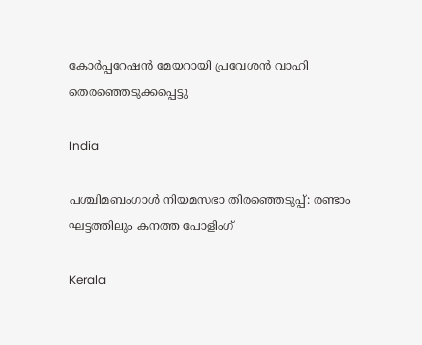കോർപ്പറേഷൻ മേയറായി പ്രവേശൻ വാഹി തെരഞ്ഞെടുക്കപ്പെട്ടു

India

പശ്ചിമബംഗാള്‍ നിയമസഭാ തിരഞ്ഞെടുപ്പ്: രണ്ടാം ഘട്ടത്തിലും കനത്ത പോളിംഗ്

Kerala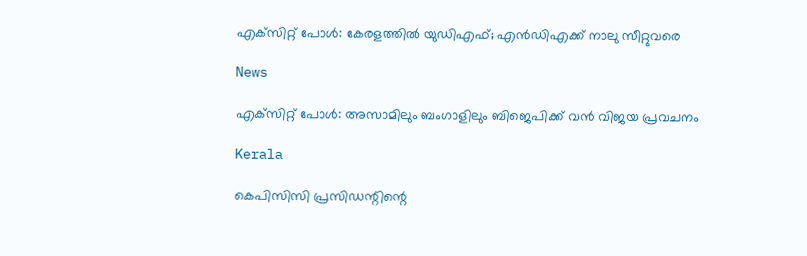എക്‌സിറ്റ് പോൾ: കേരളത്തിൽ യുഡിഎഫ്; എൻഡിഎക്ക് നാലു സീറ്റുവരെ

News

എക്‌സിറ്റ് പോൾ: അസാമിലും ബംഗാളിലും ബിജെപിക്ക് വൻ വിജയ പ്രവചനം

Kerala

കെപിസിസി പ്രസിഡന്റിന്റെ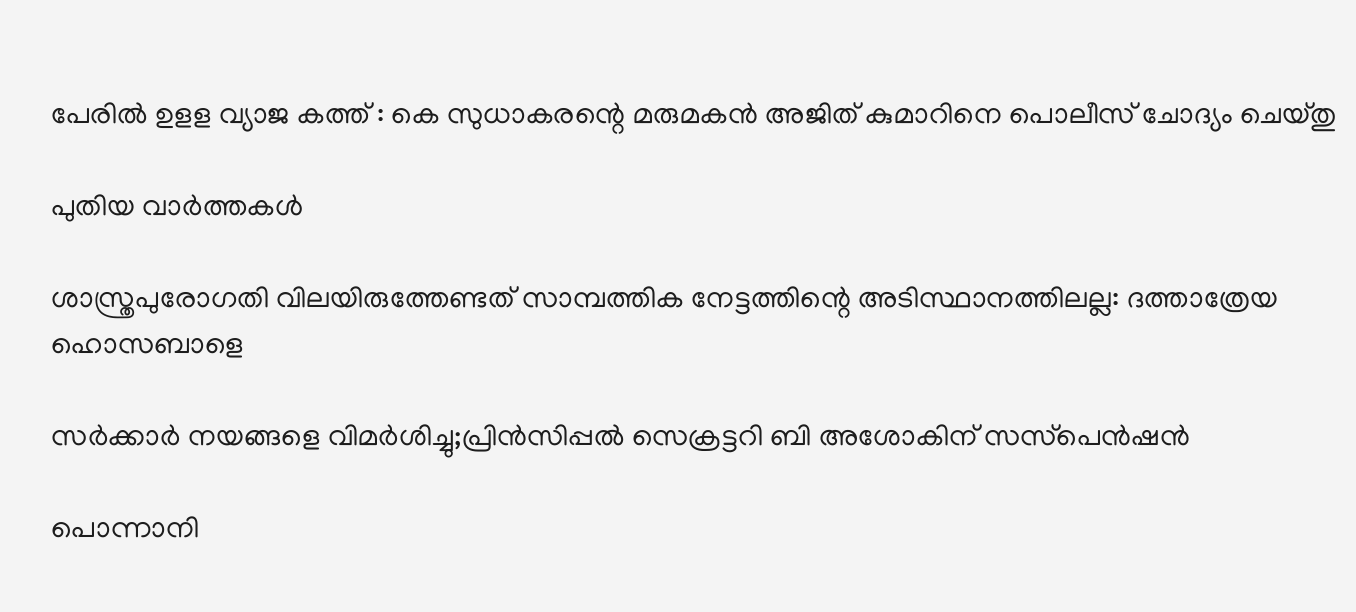പേരില്‍ ഉളള വ്യാജ കത്ത് : കെ സുധാകരന്റെ മരുമകന്‍ അജിത് കുമാറിനെ പൊലീസ് ചോദ്യം ചെയ്തു

പുതിയ വാര്‍ത്തകള്‍

ശാസ്ത്രപുരോഗതി വിലയിരുത്തേണ്ടത് സാമ്പത്തിക നേട്ടത്തിന്റെ അടിസ്ഥാനത്തിലല്ല: ദത്താത്രേയ ഹൊസബാളെ

സര്‍ക്കാര്‍ നയങ്ങളെ വിമര്‍ശിച്ചു;പ്രിന്‍സിപ്പല്‍ സെക്രട്ടറി ബി അശോകിന് സസ്‌പെന്‍ഷന്‍

പൊന്നാനി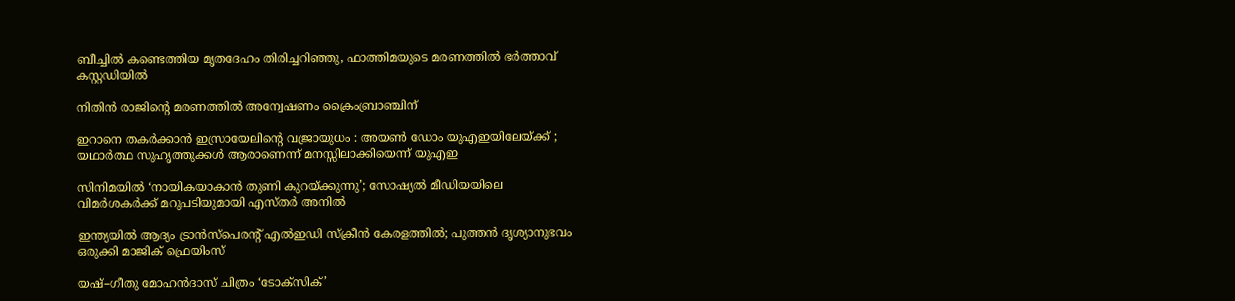ബീച്ചില്‍ കണ്ടെത്തിയ മൃതദേഹം തിരിച്ചറിഞ്ഞു, ഫാത്തിമയുടെ മരണത്തില്‍ ഭര്‍ത്താവ് കസ്റ്റഡിയില്‍

നിതിന്‍ രാജിന്റെ മരണത്തില്‍ അന്വേഷണം ക്രൈംബ്രാഞ്ചിന്

ഇറാനെ തകർക്കാൻ ഇസ്രായേലിന്റെ വജ്രായുധം : അയൺ ഡോം യുഎഇയിലേയ്‌ക്ക് ; യഥാർത്ഥ സുഹൃത്തുക്കൾ ആരാണെന്ന് മനസ്സിലാക്കിയെന്ന് യുഎഇ

സിനിമയിൽ ‘നായികയാകാൻ തുണി കുറയ്‌ക്കുന്നു’; സോഷ്യൽ മീഡിയയിലെ വിമർശകർക്ക് മറുപടിയുമായി എസ്തർ അനിൽ

ഇന്ത്യയിൽ ആദ്യം ട്രാൻസ്പെരന്റ് എൽഇഡി സ്ക്രീൻ കേരളത്തിൽ; പുത്തൻ ദൃശ്യാനുഭവം ഒരുക്കി മാജിക് ഫ്രെയിംസ്

യഷ്–ഗീതു മോഹൻദാസ് ചിത്രം ‘ടോക്സിക്’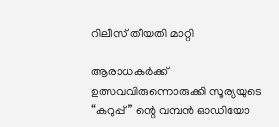റിലീസ് തീയതി മാറ്റി

ആരാധകർക്ക് ഉത്സവവിരുന്നൊരുക്കി സൂര്യയുടെ “കറുപ്പ്‌” ന്റെ വമ്പൻ ഓഡിയോ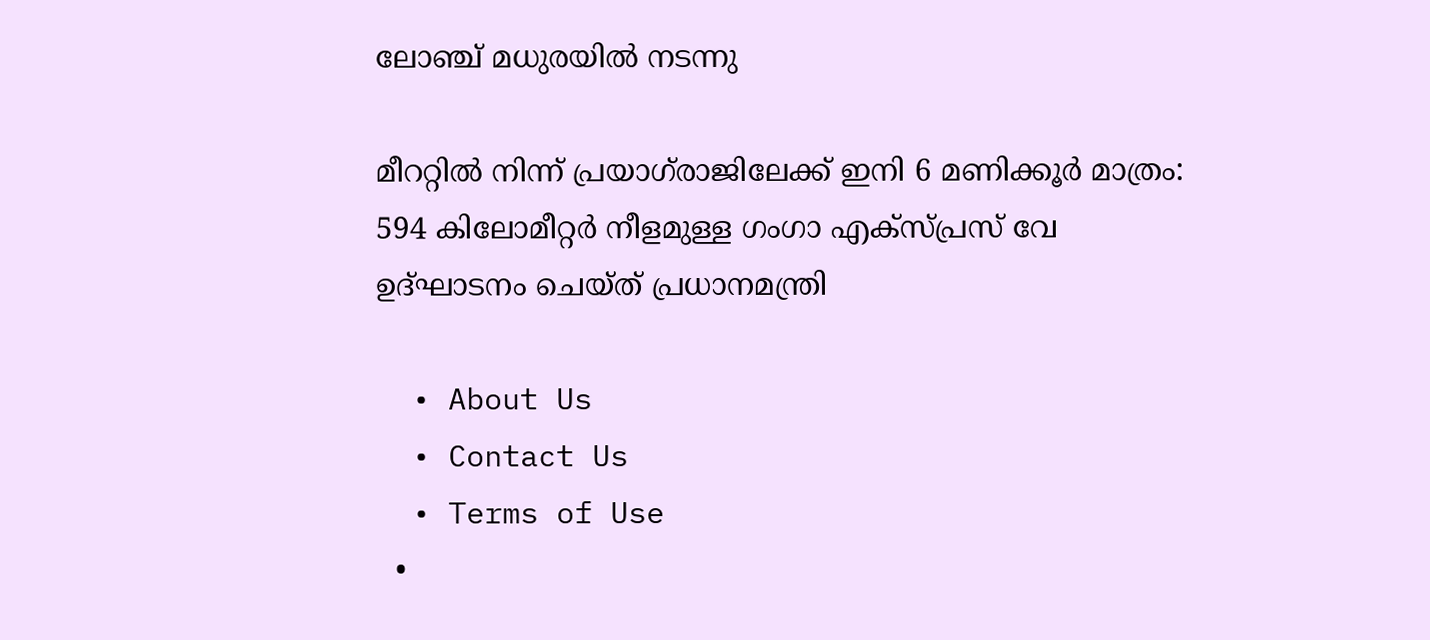ലോഞ്ച് മധുരയിൽ നടന്നു

മീററ്റിൽ നിന്ന് പ്രയാഗ്‌രാജിലേക്ക് ഇനി 6 മണിക്കൂർ മാത്രം: 594 കിലോമീറ്റർ നീളമുള്ള ഗംഗാ എക്സ്പ്രസ് വേ ഉദ്ഘാടനം ചെയ്ത് പ്രധാനമന്ത്രി

  • About Us
  • Contact Us
  • Terms of Use
  •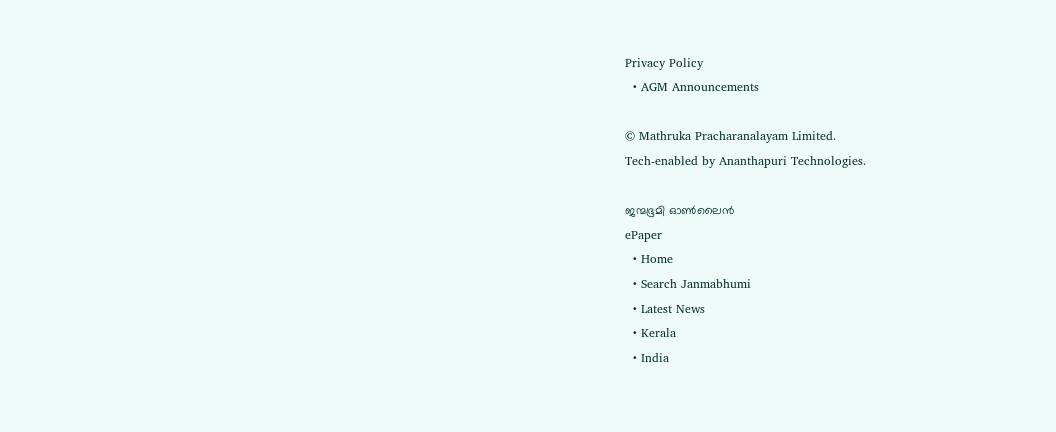Privacy Policy
  • AGM Announcements

© Mathruka Pracharanalayam Limited.
Tech-enabled by Ananthapuri Technologies.

ജന്മഭൂമി ഓണ്‍ലൈന്‍
ePaper
  • Home
  • Search Janmabhumi
  • Latest News
  • Kerala
  • India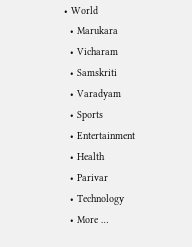• World
  • Marukara
  • Vicharam
  • Samskriti
  • Varadyam
  • Sports
  • Entertainment
  • Health
  • Parivar
  • Technology
  • More …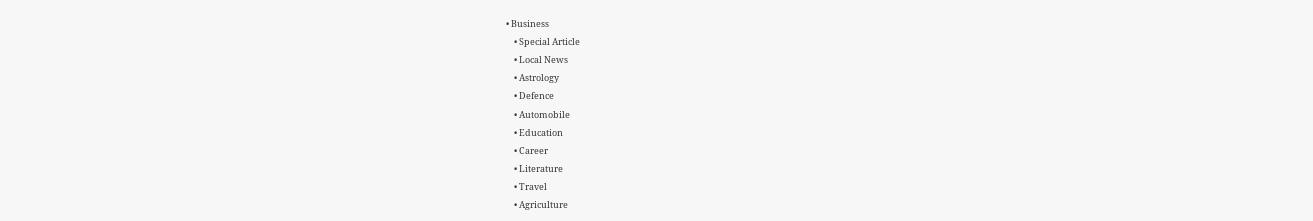• Business
    • Special Article
    • Local News
    • Astrology
    • Defence
    • Automobile
    • Education
    • Career
    • Literature
    • Travel
    • Agriculture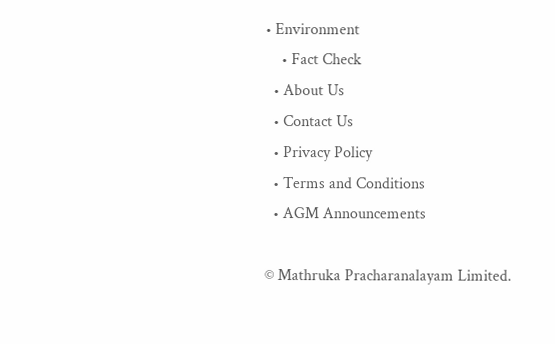• Environment
    • Fact Check
  • About Us
  • Contact Us
  • Privacy Policy
  • Terms and Conditions
  • AGM Announcements

© Mathruka Pracharanalayam Limited.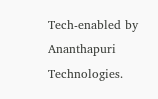Tech-enabled by Ananthapuri Technologies.